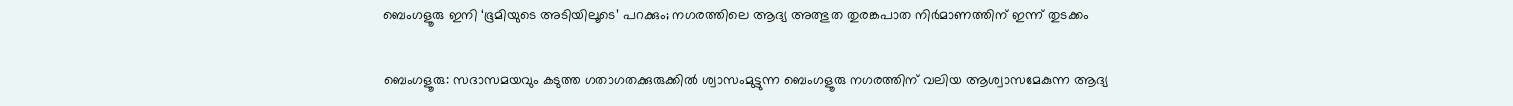ബെംഗളൂരു ഇനി ‘ഭൂമിയുടെ അടിയിലൂടെ’ പറക്കും; നഗരത്തിലെ ആദ്യ അത്ഭുത തുരങ്കപാത നിർമാണത്തിന് ഇന്ന് തുടക്കം

ബെംഗളൂരു: സദാസമയവും കടുത്ത ഗതാഗതക്കുരുക്കിൽ ശ്വാസംമുട്ടുന്ന ബെംഗളൂരു നഗരത്തിന് വലിയ ആശ്വാസമേകുന്ന ആദ്യ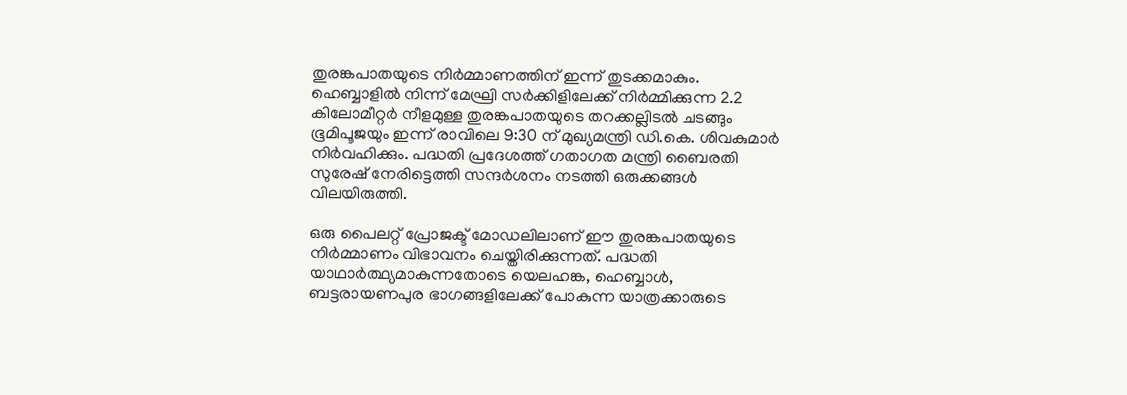തുരങ്കപാതയുടെ നിർമ്മാണത്തിന് ഇന്ന് തുടക്കമാകും. ഹെബ്ബാളിൽ നിന്ന് മേഘ്രി സർക്കിളിലേക്ക് നിർമ്മിക്കുന്ന 2.2 കിലോമീറ്റർ നീളമുള്ള തുരങ്കപാതയുടെ തറക്കല്ലിടൽ ചടങ്ങും ഭൂമിപൂജയും ഇന്ന് രാവിലെ 9:30 ന് മുഖ്യമന്ത്രി ഡി.കെ. ശിവകുമാർ നിർവഹിക്കും. പദ്ധതി പ്രദേശത്ത് ഗതാഗത മന്ത്രി ബൈരതി സുരേഷ് നേരിട്ടെത്തി സന്ദർശനം നടത്തി ഒരുക്കങ്ങൾ വിലയിരുത്തി.

ഒരു പൈലറ്റ് പ്രോജക്ട് മോഡലിലാണ് ഈ തുരങ്കപാതയുടെ നിർമ്മാണം വിഭാവനം ചെയ്തിരിക്കുന്നത്. പദ്ധതി യാഥാർത്ഥ്യമാകുന്നതോടെ യെലഹങ്ക, ഹെബ്ബാൾ, ബട്ടരായണപുര ഭാഗങ്ങളിലേക്ക് പോകുന്ന യാത്രക്കാരുടെ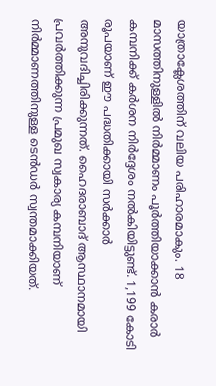യാത്രാക്ലേശത്തിന് വലിയ പരിഹാരമാകും. 18 മാസത്തിനുള്ളിൽ നിർമ്മാണം പൂർത്തിയാക്കാൻ കരാർ കമ്പനിക്ക് കർശന നിർദ്ദേശം നൽകിയിട്ടുണ്ട്. 1,199 കോടി രൂപയാണ് ഈ പദ്ധതിക്കായി സർക്കാർ അനുവദിച്ചിരിക്കുന്നത്. ഹൈദരാബാദ് ആസ്ഥാനമായി പ്രവർത്തിക്കുന്ന പ്രമുഖ സ്വകാര്യ കമ്പനിയാണ് നിർമ്മാണത്തിനുള്ള ടെൻഡർ സ്വന്തമാക്കിയത്.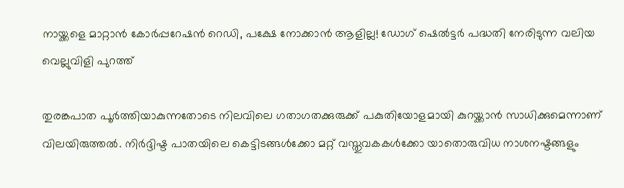നായ്ക്കളെ മാറ്റാൻ കോർപ്പറേഷൻ റെഡി, പക്ഷേ നോക്കാൻ ആളില്ല! ഡോഗ് ഷെൽട്ടർ പദ്ധതി നേരിടുന്ന വലിയ വെല്ലുവിളി പുറത്ത്

തുരങ്കപാത പൂർത്തിയാകുന്നതോടെ നിലവിലെ ഗതാഗതക്കുരുക്ക് പകുതിയോളമായി കുറയ്ക്കാൻ സാധിക്കുമെന്നാണ് വിലയിരുത്തൽ. നിർദ്ദിഷ്ട പാതയിലെ കെട്ടിടങ്ങൾക്കോ മറ്റ് വസ്തുവകകൾക്കോ യാതൊരുവിധ നാശനഷ്ടങ്ങളും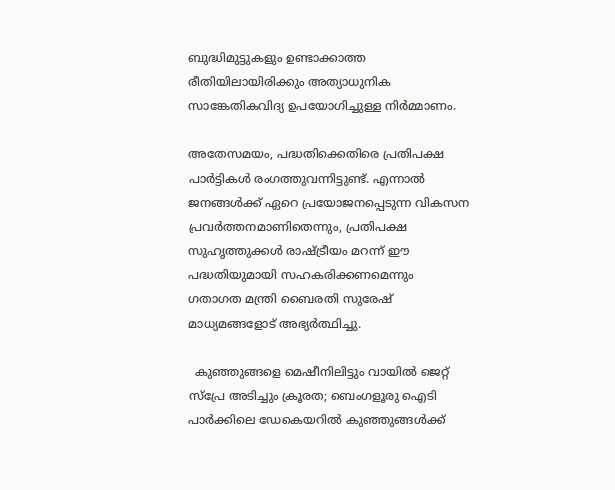ബുദ്ധിമുട്ടുകളും ഉണ്ടാക്കാത്ത രീതിയിലായിരിക്കും അത്യാധുനിക സാങ്കേതികവിദ്യ ഉപയോഗിച്ചുള്ള നിർമ്മാണം.

അതേസമയം, പദ്ധതിക്കെതിരെ പ്രതിപക്ഷ പാർട്ടികൾ രംഗത്തുവന്നിട്ടുണ്ട്. എന്നാൽ ജനങ്ങൾക്ക് ഏറെ പ്രയോജനപ്പെടുന്ന വികസന പ്രവർത്തനമാണിതെന്നും, പ്രതിപക്ഷ സുഹൃത്തുക്കൾ രാഷ്ട്രീയം മറന്ന് ഈ പദ്ധതിയുമായി സഹകരിക്കണമെന്നും ഗതാഗത മന്ത്രി ബൈരതി സുരേഷ് മാധ്യമങ്ങളോട് അഭ്യർത്ഥിച്ചു.

  കുഞ്ഞുങ്ങളെ മെഷീനിലിട്ടും വായിൽ ജെറ്റ് സ്പ്രേ അടിച്ചും ക്രൂരത; ബെംഗളൂരു ഐടി പാർക്കിലെ ഡേകെയറിൽ കുഞ്ഞുങ്ങൾക്ക്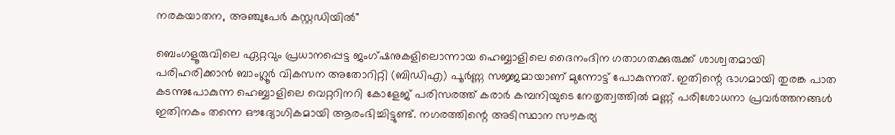നരകയാതന, അഞ്ചുപേർ കസ്റ്റഡിയിൽ"

ബെംഗളൂരുവിലെ ഏറ്റവും പ്രധാനപ്പെട്ട ജംഗ്ഷനുകളിലൊന്നായ ഹെബ്ബാളിലെ ദൈനംദിന ഗതാഗതക്കുരുക്ക് ശാശ്വതമായി പരിഹരിക്കാൻ ബാംഗ്ലൂർ വികസന അതോറിറ്റി (ബിഡിഎ) പൂർണ്ണ സജ്ജമായാണ് മുന്നോട്ട് പോകുന്നത്. ഇതിന്റെ ഭാഗമായി തുരങ്ക പാത കടന്നുപോകുന്ന ഹെബ്ബാളിലെ വെറ്ററിനറി കോളേജ് പരിസരത്ത് കരാർ കമ്പനിയുടെ നേതൃത്വത്തിൽ മണ്ണ് പരിശോധനാ പ്രവർത്തനങ്ങൾ ഇതിനകം തന്നെ ഔദ്യോഗികമായി ആരംഭിച്ചിട്ടുണ്ട്. നഗരത്തിന്റെ അടിസ്ഥാന സൗകര്യ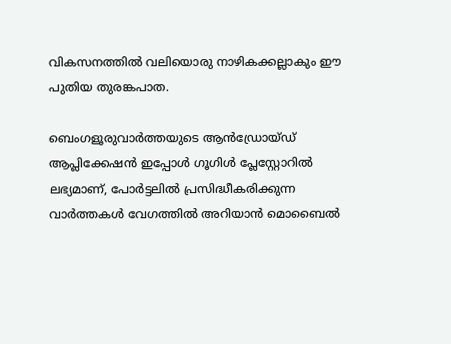വികസനത്തിൽ വലിയൊരു നാഴികക്കല്ലാകും ഈ പുതിയ തുരങ്കപാത.

ബെംഗളൂരുവാർത്തയുടെ ആൻഡ്രോയ്ഡ് ആപ്ലിക്കേഷൻ ഇപ്പോൾ ഗൂഗിൾ പ്ലേസ്റ്റോറിൽ ലഭ്യമാണ്, പോർട്ടലിൽ പ്രസിദ്ധീകരിക്കുന്ന വാർത്തകൾ വേഗത്തിൽ അറിയാൻ മൊബൈൽ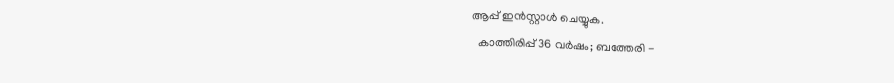ആപ്പ് ഇൻസ്റ്റാൾ ചെയ്യുക.
  കാത്തിരിപ്പ് 36 വർഷം; ബത്തേരി -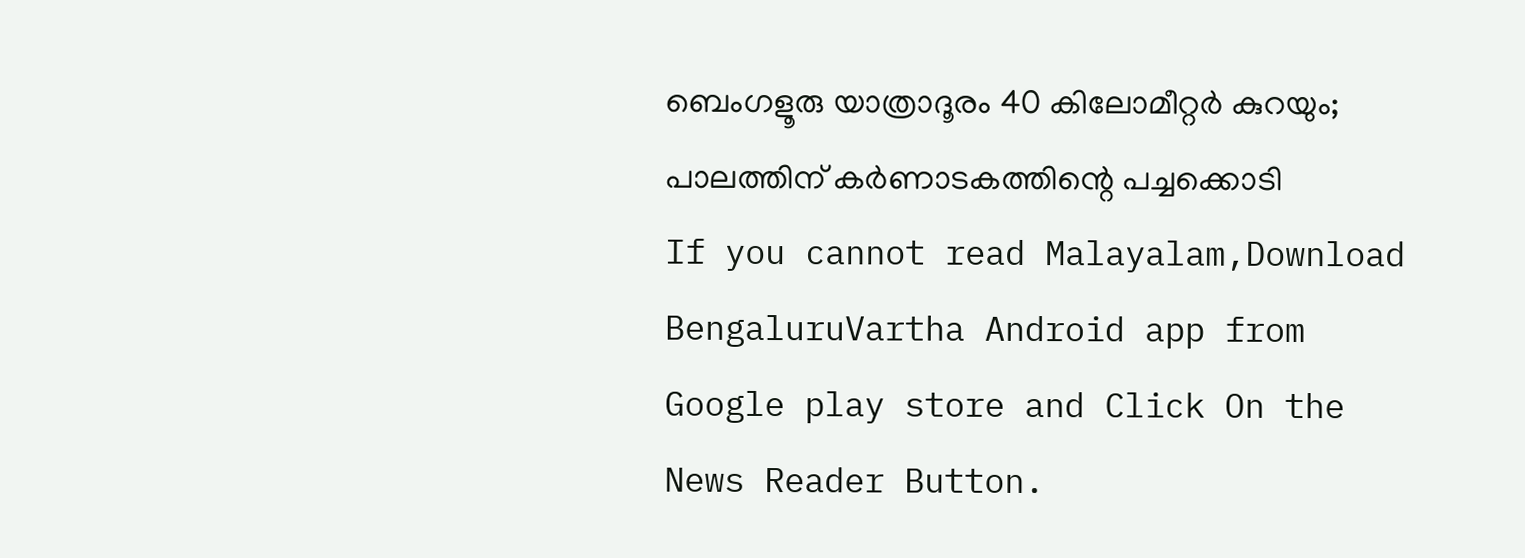ബെംഗളൂരു യാത്രാദൂരം 40 കിലോമീറ്റർ കുറയും; പാലത്തിന് കർണാടകത്തിന്റെ പച്ചക്കൊടി
If you cannot read Malayalam,Download BengaluruVartha Android app from Google play store and Click On the News Reader Button.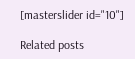[masterslider id="10"]

Related posts